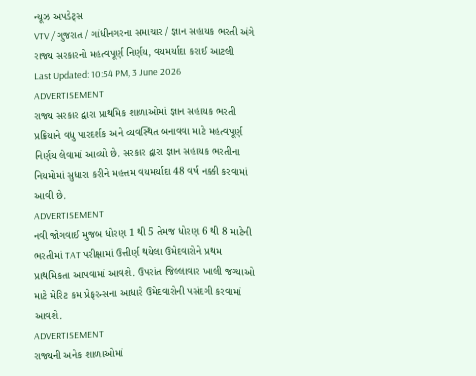ન્યૂઝ અપડેટ્સ
VTV / ગુજરાત / ગાંધીનગરના સમાચાર / જ્ઞાન સહાયક ભરતી અંગે રાજ્ય સરકારનો મહત્વપૂર્ણ નિર્ણય, વયમર્યાદા કરાઈ આટલી
Last Updated: 10:54 PM, 3 June 2026
ADVERTISEMENT
રાજ્ય સરકાર દ્વારા પ્રાથમિક શાળાઓમાં જ્ઞાન સહાયક ભરતી પ્રક્રિયાને વધુ પારદર્શક અને વ્યવસ્થિત બનાવવા માટે મહત્વપૂર્ણ નિર્ણય લેવામાં આવ્યો છે. સરકાર દ્વારા જ્ઞાન સહાયક ભરતીના નિયમોમાં સુધારા કરીને મહત્તમ વયમર્યાદા 48 વર્ષ નક્કી કરવામાં આવી છે.
ADVERTISEMENT
નવી જોગવાઈ મુજબ ધોરણ 1 થી 5 તેમજ ધોરણ 6 થી 8 માટેની ભરતીમાં TAT પરીક્ષામાં ઉત્તીર્ણ થયેલા ઉમેદવારોને પ્રથમ પ્રાથમિકતા આપવામાં આવશે. ઉપરાંત જિલ્લાવાર ખાલી જગ્યાઓ માટે મેરિટ કમ પ્રેફરન્સના આધારે ઉમેદવારોની પસંદગી કરવામાં આવશે.
ADVERTISEMENT
રાજ્યની અનેક શાળાઓમાં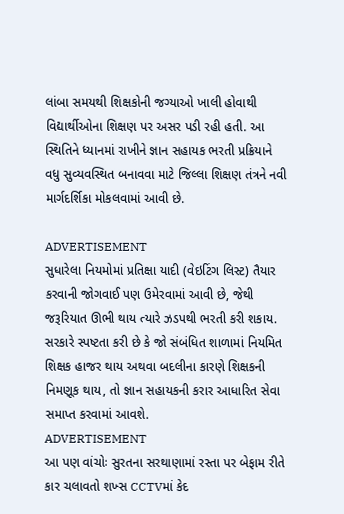લાંબા સમયથી શિક્ષકોની જગ્યાઓ ખાલી હોવાથી વિદ્યાર્થીઓના શિક્ષણ પર અસર પડી રહી હતી. આ સ્થિતિને ધ્યાનમાં રાખીને જ્ઞાન સહાયક ભરતી પ્રક્રિયાને વધુ સુવ્યવસ્થિત બનાવવા માટે જિલ્લા શિક્ષણ તંત્રને નવી માર્ગદર્શિકા મોકલવામાં આવી છે.

ADVERTISEMENT
સુધારેલા નિયમોમાં પ્રતિક્ષા યાદી (વેઇટિંગ લિસ્ટ) તૈયાર કરવાની જોગવાઈ પણ ઉમેરવામાં આવી છે, જેથી જરૂરિયાત ઊભી થાય ત્યારે ઝડપથી ભરતી કરી શકાય.
સરકારે સ્પષ્ટતા કરી છે કે જો સંબંધિત શાળામાં નિયમિત શિક્ષક હાજર થાય અથવા બદલીના કારણે શિક્ષકની નિમણૂક થાય, તો જ્ઞાન સહાયકની કરાર આધારિત સેવા સમાપ્ત કરવામાં આવશે.
ADVERTISEMENT
આ પણ વાંચોઃ સુરતના સરથાણામાં રસ્તા પર બેફામ રીતે કાર ચલાવતો શખ્સ CCTVમાં કેદ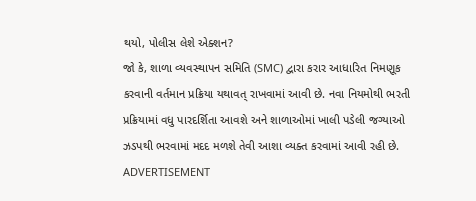થયો, પોલીસ લેશે એક્શન?
જો કે, શાળા વ્યવસ્થાપન સમિતિ (SMC) દ્વારા કરાર આધારિત નિમણૂક કરવાની વર્તમાન પ્રક્રિયા યથાવત્ રાખવામાં આવી છે. નવા નિયમોથી ભરતી પ્રક્રિયામાં વધુ પારદર્શિતા આવશે અને શાળાઓમાં ખાલી પડેલી જગ્યાઓ ઝડપથી ભરવામાં મદદ મળશે તેવી આશા વ્યક્ત કરવામાં આવી રહી છે.
ADVERTISEMENT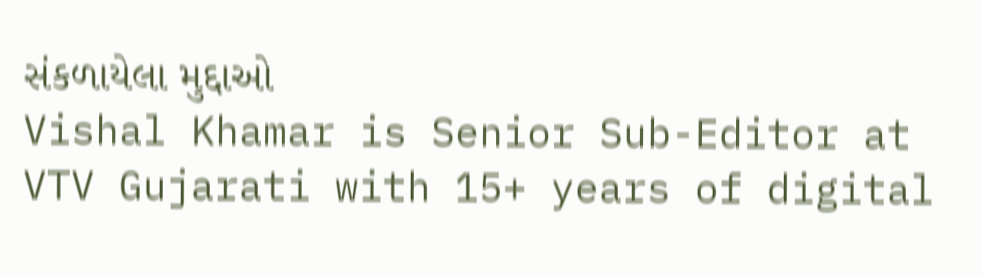સંકળાયેલા મુદ્દાઓ
Vishal Khamar is Senior Sub-Editor at VTV Gujarati with 15+ years of digital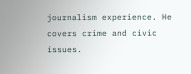journalism experience. He covers crime and civic issues.